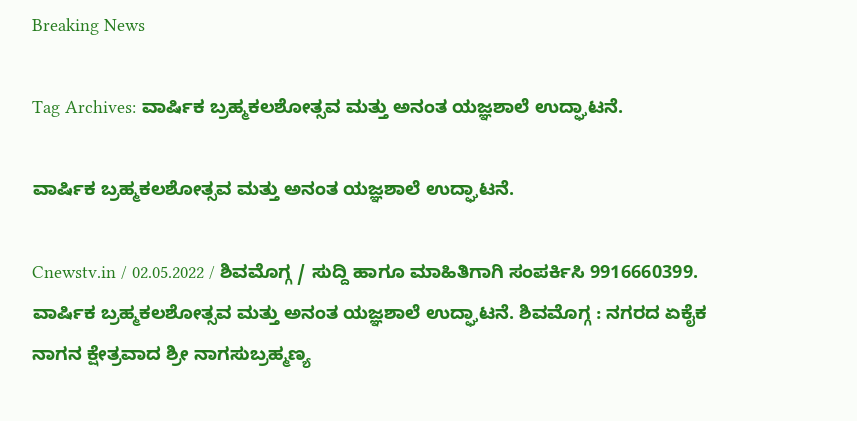Breaking News

Tag Archives: ವಾರ್ಷಿಕ ಬ್ರಹ್ಮಕಲಶೋತ್ಸವ ಮತ್ತು ಅನಂತ ಯಜ್ಞಶಾಲೆ ಉದ್ಘಾಟನೆ.

ವಾರ್ಷಿಕ ಬ್ರಹ್ಮಕಲಶೋತ್ಸವ ಮತ್ತು ಅನಂತ ಯಜ್ಞಶಾಲೆ ಉದ್ಘಾಟನೆ.

Cnewstv.in / 02.05.2022 / ಶಿವಮೊಗ್ಗ / ಸುದ್ದಿ ಹಾಗೂ ಮಾಹಿತಿಗಾಗಿ ಸಂಪರ್ಕಿಸಿ 9916660399. ವಾರ್ಷಿಕ ಬ್ರಹ್ಮಕಲಶೋತ್ಸವ ಮತ್ತು ಅನಂತ ಯಜ್ಞಶಾಲೆ ಉದ್ಘಾಟನೆ. ಶಿವಮೊಗ್ಗ : ನಗರದ ಏಕೈಕ ನಾಗನ ಕ್ಷೇತ್ರವಾದ ಶ್ರೀ ನಾಗಸುಬ್ರಹ್ಮಣ್ಯ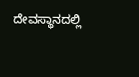ದೇವಸ್ಥಾನದಲ್ಲಿ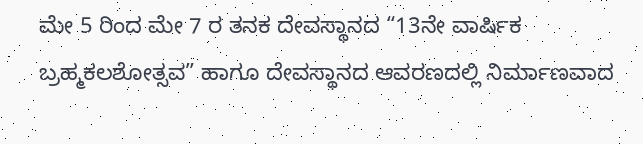ಮೇ 5 ರಿಂದ ಮೇ 7 ರ ತನಕ ದೇವಸ್ಥಾನದ “13ನೇ ವಾರ್ಷಿಕ ಬ್ರಹ್ಮಕಲಶೋತ್ಸವ” ಹಾಗೂ ದೇವಸ್ಥಾನದ ಆವರಣದಲ್ಲಿ ನಿರ್ಮಾಣವಾದ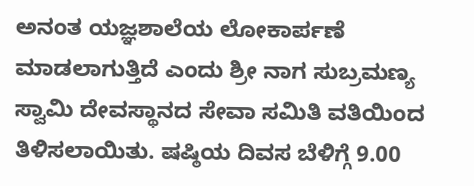ಅನಂತ ಯಜ್ಞಶಾಲೆಯ ಲೋಕಾರ್ಪಣೆ ಮಾಡಲಾಗುತ್ತಿದೆ ಎಂದು ಶ್ರೀ ನಾಗ ಸುಬ್ರಮಣ್ಯ ಸ್ವಾಮಿ ದೇವಸ್ಥಾನದ ಸೇವಾ ಸಮಿತಿ ವತಿಯಿಂದ ತಿಳಿಸಲಾಯಿತು. ಷಷ್ಠಿಯ ದಿವಸ ಬೆಳಿಗ್ಗೆ 9.00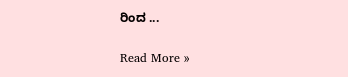ರಿಂದ ...

Read More »